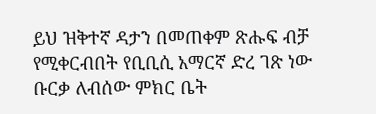ይህ ዝቅተኛ ዳታን በመጠቀም ጽሑፍ ብቻ የሚቀርብበት የቢቢሲ አማርኛ ድረ ገጽ ነው
ቡርቃ ለብሰው ምክር ቤት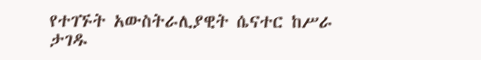የተገኙት አውስትራሊያዊት ሴናተር ከሥራ ታገዱ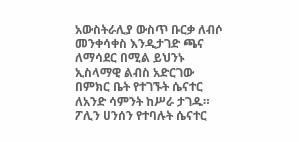አውስትራሊያ ውስጥ ቡርቃ ለብሶ መንቀሳቀስ እንዲታገድ ጫና ለማሳደር በሚል ይህንኑ ኢስላማዊ ልብስ አድርገው በምክር ቤት የተገኙት ሴናተር ለአንድ ሳምንት ከሥራ ታገዱ።
ፖሊን ሀንሰን የተባሉት ሴናተር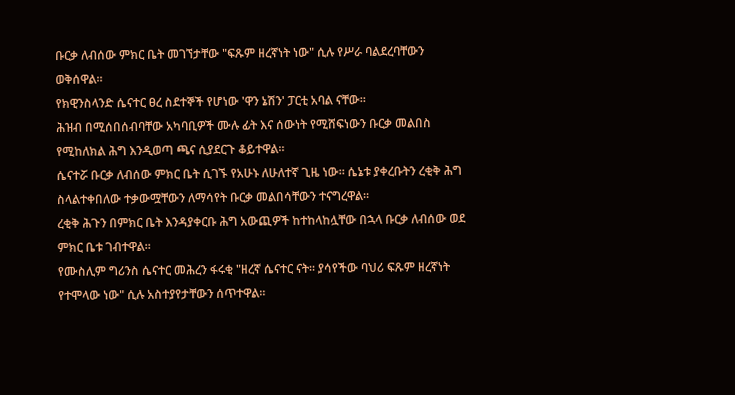ቡርቃ ለብሰው ምክር ቤት መገኘታቸው "ፍጹም ዘረኛነት ነው" ሲሉ የሥራ ባልደረባቸውን ወቅሰዋል።
የክዊንስላንድ ሴናተር ፀረ ስደተኞች የሆነው 'ዋን ኔሽን' ፓርቲ አባል ናቸው።
ሕዝብ በሚሰበሰብባቸው አካባቢዎች ሙሉ ፊት እና ሰውነት የሚሸፍነውን ቡርቃ መልበስ የሚከለክል ሕግ እንዲወጣ ጫና ሲያደርጉ ቆይተዋል።
ሴናተሯ ቡርቃ ለብሰው ምክር ቤት ሲገኙ የአሁኑ ለሁለተኛ ጊዜ ነው። ሴኔቱ ያቀረቡትን ረቂቅ ሕግ ስላልተቀበለው ተቃውሟቸውን ለማሳየት ቡርቃ መልበሳቸውን ተናግረዋል።
ረቂቅ ሕጉን በምክር ቤት እንዳያቀርቡ ሕግ አውጪዎች ከተከላከሏቸው በኋላ ቡርቃ ለብሰው ወደ ምክር ቤቱ ገብተዋል።
የሙስሊም ግሪንስ ሴናተር መሕረን ፋሩቂ "ዘረኛ ሴናተር ናት። ያሳየችው ባህሪ ፍጹም ዘረኛነት የተሞላው ነው" ሲሉ አስተያየታቸውን ሰጥተዋል።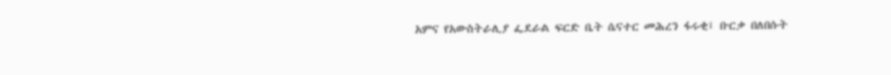አምና የአውስትራሊያ ፌደራል ፍርድ ቤት ሴናተር መሕረን ፋሩቂ፤ ቡርቃ በለበሱት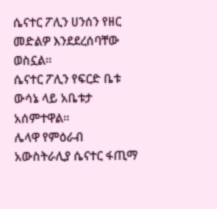ሴናተር ፖሊን ሀንሰን የዘር መድልዎ እንደደረሰባቸው ወስኗል።
ሴናተር ፖሊን የፍርድ ቤቱ ውሳኔ ላይ አቤቱታ አሰምተዋል።
ሌላዋ የምዕራብ አውስትራሊያ ሴናተር ፋጢማ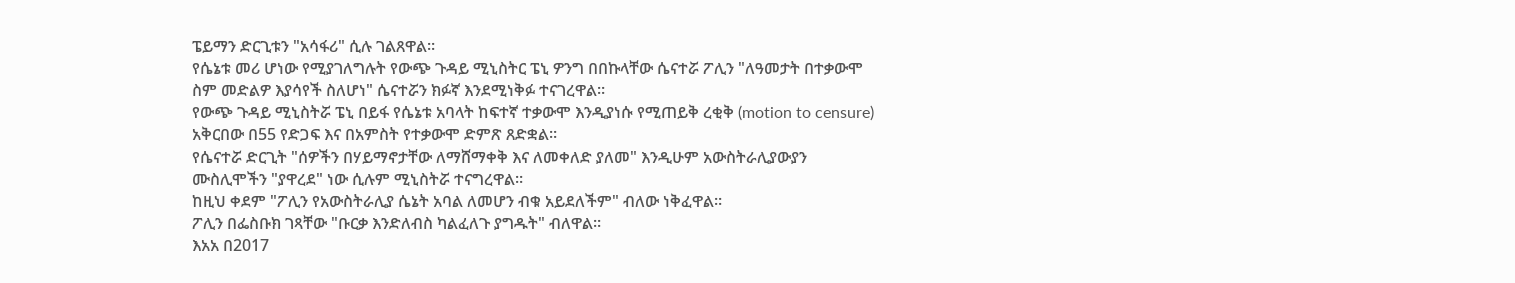ፔይማን ድርጊቱን "አሳፋሪ" ሲሉ ገልጸዋል።
የሴኔቱ መሪ ሆነው የሚያገለግሉት የውጭ ጉዳይ ሚኒስትር ፔኒ ዎንግ በበኩላቸው ሴናተሯ ፖሊን "ለዓመታት በተቃውሞ ስም መድልዎ እያሳየች ስለሆነ" ሴናተሯን ክፉኛ እንደሚነቅፉ ተናገረዋል።
የውጭ ጉዳይ ሚኒስትሯ ፔኒ በይፋ የሴኔቱ አባላት ከፍተኛ ተቃውሞ እንዲያነሱ የሚጠይቅ ረቂቅ (motion to censure) አቅርበው በ55 የድጋፍ እና በአምስት የተቃውሞ ድምጽ ጸድቋል።
የሴናተሯ ድርጊት "ሰዎችን በሃይማኖታቸው ለማሸማቀቅ እና ለመቀለድ ያለመ" እንዲሁም አውስትራሊያውያን ሙስሊሞችን "ያዋረደ" ነው ሲሉም ሚኒስትሯ ተናግረዋል።
ከዚህ ቀደም "ፖሊን የአውስትራሊያ ሴኔት አባል ለመሆን ብቁ አይደለችም" ብለው ነቅፈዋል።
ፖሊን በፌስቡክ ገጻቸው "ቡርቃ እንድለብስ ካልፈለጉ ያግዱት" ብለዋል።
እአአ በ2017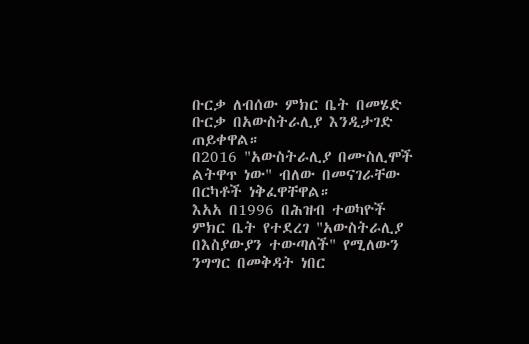ቡርቃ ለብሰው ምክር ቤት በመሄድ ቡርቃ በአውስትራሊያ እንዲታገድ ጠይቀዋል።
በ2016 "አውስትራሊያ በሙስሊሞች ልትዋጥ ነው" ብለው በመናገራቸው በርካቶች ነቅፈዋቸዋል።
እአአ በ1996 በሕዝብ ተወካዮች ምክር ቤት የተደረገ "አውስትራሊያ በእስያውያን ተውጣለች" የሚለውን ንግግር በመቅዳት ነበር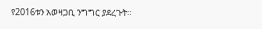የ2016ቱን አወዛጋቢ ንግግር ያደረጉት።